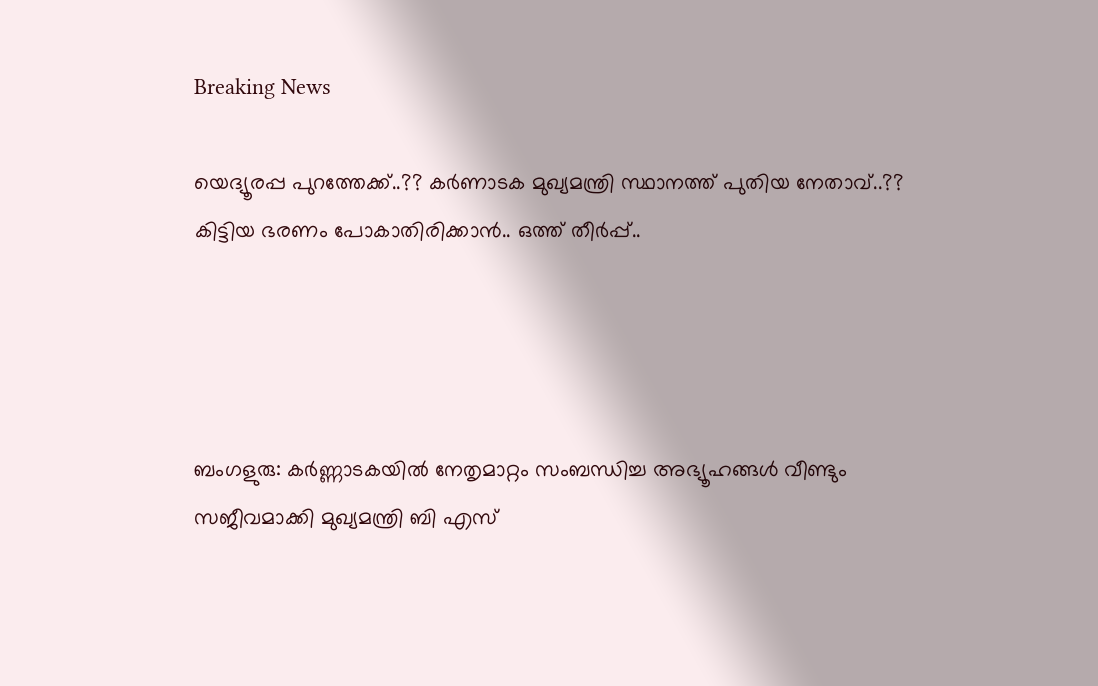Breaking News

യെദ്യൂരപ്പ പുറത്തേക്ക്..?? കർണാടക മുഖ്യമന്ത്രി സ്ഥാനത്ത് പുതിയ നേതാവ്..?? കിട്ടിയ ഭരണം പോകാതിരിക്കാൻ.. ഒത്ത് തീർപ്പ്..




ബംഗളുരു: കര്‍ണ്ണാടകയില്‍ നേതൃമാറ്റം സംബന്ധിച്ച അഭ്യൂഹങ്ങള്‍ വീണ്ടും സജീവമാക്കി മുഖ്യമന്ത്രി ബി എസ്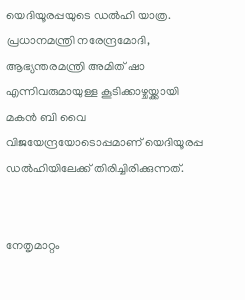യെദിയൂരപ്പയുടെ ഡല്‍ഹി യാത്ര. പ്രധാനമന്ത്രി നരേന്ദ്രമോദി, ആഭ്യന്തരമന്ത്രി അമിത് ഷാ എന്നിവരുമായുള്ള കൂടിക്കാഴ്ചയ്ക്കായി മകന്‍ ബി വൈ വിജയേന്ദ്രയോടൊപ്പമാണ് യെദിയൂരപ്പ ഡല്‍ഹിയിലേക്ക് തിരിച്ചിരിക്കുന്നത്.


നേതൃമാറ്റം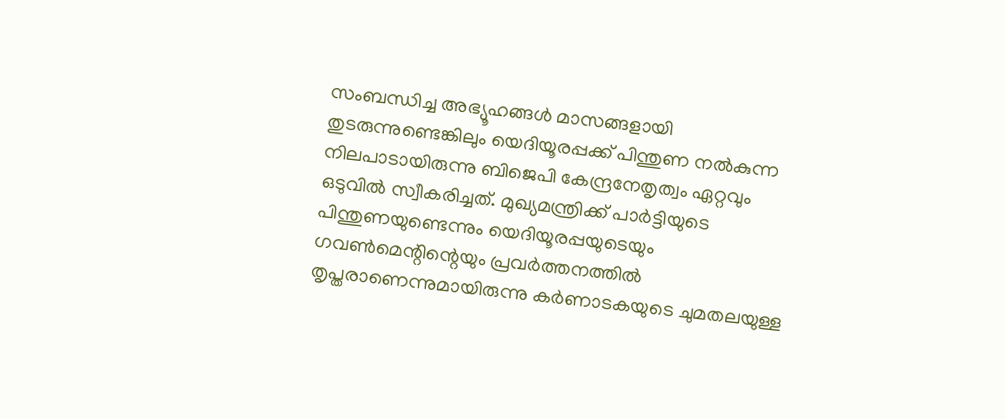സംബന്ധിച്ച അഭ്യൂഹങ്ങള്‍ മാസങ്ങളായി തുടരുന്നുണ്ടെങ്കിലും യെദിയൂരപ്പക്ക് പിന്തുണ നല്‍കുന്ന നിലപാടായിരുന്നു ബിജെപി കേന്ദ്രനേതൃത്വം ഏറ്റവും ഒടുവില്‍ സ്വീകരിച്ചത്. മുഖ്യമന്ത്രിക്ക് പാര്‍ട്ടിയുടെ പിന്തുണയുണ്ടെന്നും യെദിയൂരപ്പയുടെയും ഗവണ്‍മെന്റിന്റെയും പ്രവര്‍ത്തനത്തില്‍ തൃപ്തരാണെന്നുമായിരുന്നു കര്‍ണാടകയുടെ ചുമതലയുള്ള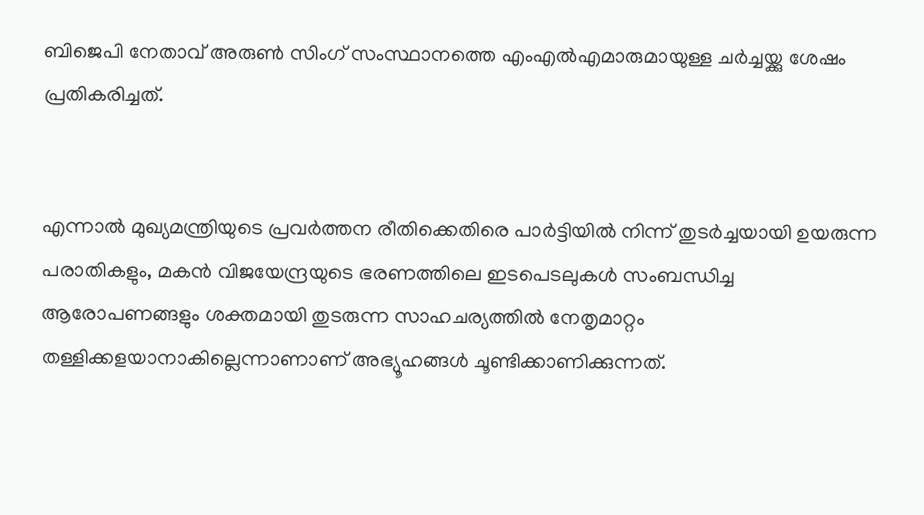ബിജെപി നേതാവ് അരുണ്‍ സിംഗ് സംസ്ഥാനത്തെ എംഎല്‍എമാരുമായുള്ള ചര്‍ച്ചയ്ക്കു ശേഷം പ്രതികരിച്ചത്.


എന്നാല്‍ മുഖ്യമന്ത്രിയുടെ പ്രവര്‍ത്തന രീതിക്കെതിരെ പാര്‍ട്ടിയില്‍ നിന്ന് തുടര്‍ച്ചയായി ഉയരുന്ന പരാതികളും, മകന്‍ വിജയേന്ദ്രയുടെ ഭരണത്തിലെ ഇടപെടലുകള്‍ സംബന്ധിച്ച ആരോപണങ്ങളും ശക്തമായി തുടരുന്ന സാഹചര്യത്തില്‍ നേതൃമാറ്റം തള്ളിക്കളയാനാകില്ലെന്നാണാണ് അഭ്യൂഹങ്ങള്‍ ചൂണ്ടിക്കാണിക്കുന്നത്.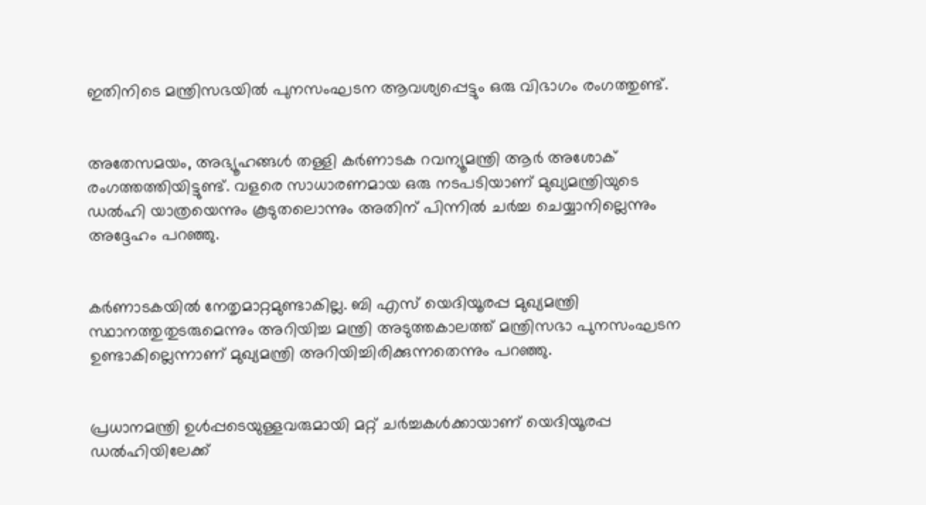ഇതിനിടെ മന്ത്രിസഭയില്‍ പുനസംഘടന ആവശ്യപ്പെട്ടും ഒരു വിഭാഗം രംഗത്തുണ്ട്.


അതേസമയം, അഭ്യൂഹങ്ങള്‍ തള്ളി കര്‍ണാടക റവന്യൂമന്ത്രി ആര്‍ അശോക് രംഗത്തത്തിയിട്ടുണ്ട്. വളരെ സാധാരണമായ ഒരു നടപടിയാണ് മുഖ്യമന്ത്രിയുടെ ഡല്‍ഹി യാത്രയെന്നും കൂടുതലൊന്നും അതിന് പിന്നില്‍ ചര്‍ച്ച ചെയ്യാനില്ലെന്നും അദ്ദേഹം പറഞ്ഞു.


കര്‍ണാടകയില്‍ നേതൃമാറ്റമുണ്ടാകില്ല. ബി എസ് യെദിയൂരപ്പ മുഖ്യമന്ത്രി സ്ഥാനത്തുതുടരുമെന്നും അറിയിച്ച മന്ത്രി അടുത്തകാലത്ത് മന്ത്രിസഭാ പുനസംഘടന ഉണ്ടാകില്ലെന്നാണ് മുഖ്യമന്ത്രി അറിയിച്ചിരിക്കുന്നതെന്നും പറഞ്ഞു.


പ്രധാനമന്ത്രി ഉള്‍പ്പടെയുള്ളവരുമായി മറ്റ് ചര്‍ച്ചകള്‍ക്കായാണ് യെദിയൂരപ്പ ഡല്‍ഹിയിലേക്ക്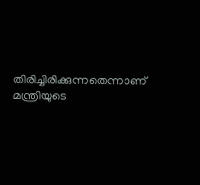തിരിച്ചിരിക്കുന്നതെന്നാണ് മന്ത്രിയുടെ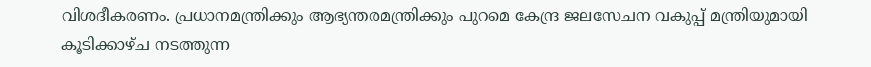വിശദീകരണം. പ്രധാനമന്ത്രിക്കും ആഭ്യന്തരമന്ത്രിക്കും പുറമെ കേന്ദ്ര ജലസേചന വകുപ്പ് മന്ത്രിയുമായി കൂടിക്കാഴ്ച നടത്തുന്ന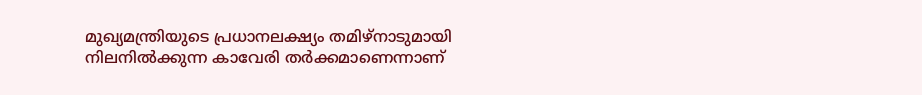മുഖ്യമന്ത്രിയുടെ പ്രധാനലക്ഷ്യം തമിഴ്‌നാടുമായി നിലനില്‍ക്കുന്ന കാവേരി തര്‍ക്കമാണെന്നാണ്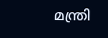മന്ത്രി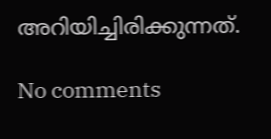അറിയിച്ചിരിക്കുന്നത്.

No comments